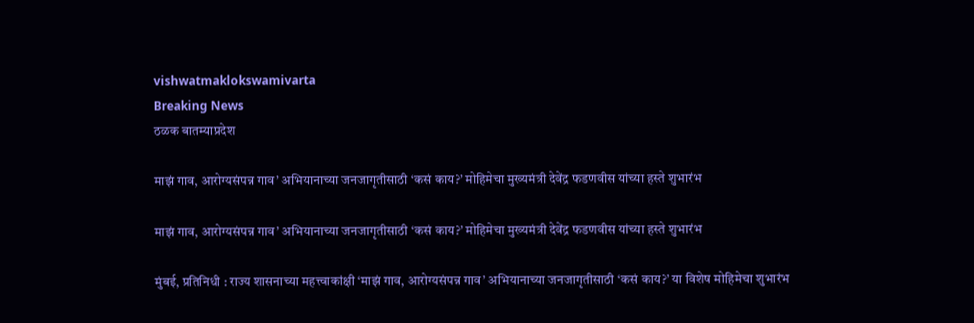vishwatmaklokswamivarta
Breaking News
ठळक बातम्याप्रदेश

माझं गाव, आरोग्यसंपन्न गाव’ अभियानाच्या जनजागृतीसाठी ‘कसं काय?’ मोहिमेचा मुख्यमंत्री देवेंद्र फडणवीस यांच्या हस्ते शुभारंभ

माझं गाव, आरोग्यसंपन्न गाव’ अभियानाच्या जनजागृतीसाठी ‘कसं काय?’ मोहिमेचा मुख्यमंत्री देवेंद्र फडणवीस यांच्या हस्ते शुभारंभ

मुंबई, प्रतिनिधी : राज्य शासनाच्या महत्त्वाकांक्षी ‘माझं गाव, आरोग्यसंपन्न गाव’ अभियानाच्या जनजागृतीसाठी ‘कसं काय?’ या विशेष मोहिमेचा शुभारंभ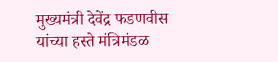मुख्यमंत्री देवेंद्र फडणवीस यांच्या हस्ते मंत्रिमंडळ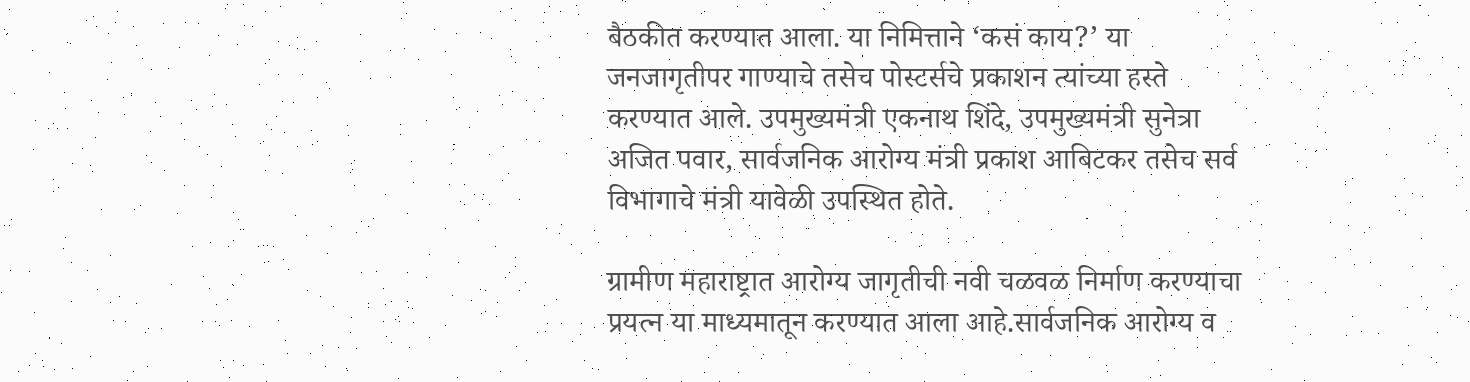बैठकीत करण्यात आला. या निमित्ताने ‘कसं काय?’ या जनजागृतीपर गाण्याचे तसेच पोस्टर्सचे प्रकाशन त्यांच्या हस्ते करण्यात आले. उपमुख्यमंत्री एकनाथ शिंदे, उपमुख्यमंत्री सुनेत्रा अजित पवार, सार्वजनिक आरोग्य मंत्री प्रकाश आबिटकर तसेच सर्व विभागाचे मंत्री यावेळी उपस्थित होते.

ग्रामीण महाराष्ट्रात आरोग्य जागृतीची नवी चळवळ निर्माण करण्याचा प्रयत्न या माध्यमातून करण्यात आला आहे.सार्वजनिक आरोग्य व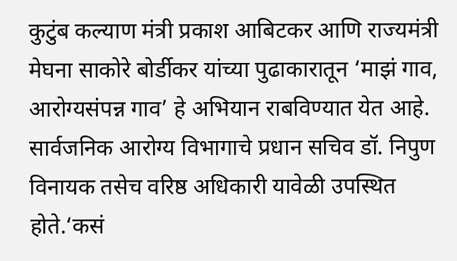कुटुंब कल्याण मंत्री प्रकाश आबिटकर आणि राज्यमंत्री मेघना साकोरे बोर्डीकर यांच्या पुढाकारातून ‘माझं गाव, आरोग्यसंपन्न गाव’ हे अभियान राबविण्यात येत आहे. सार्वजनिक आरोग्य विभागाचे प्रधान सचिव डॉ. निपुण विनायक तसेच वरिष्ठ अधिकारी यावेळी उपस्थित होते.‘कसं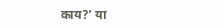काय?’ या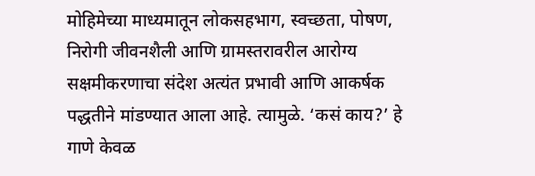मोहिमेच्या माध्यमातून लोकसहभाग, स्वच्छता, पोषण, निरोगी जीवनशैली आणि ग्रामस्तरावरील आरोग्य सक्षमीकरणाचा संदेश अत्यंत प्रभावी आणि आकर्षक पद्धतीने मांडण्यात आला आहे. त्यामुळे. ‘कसं काय?’ हे गाणे केवळ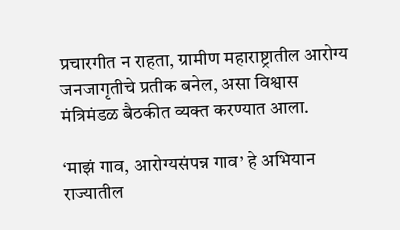प्रचारगीत न राहता, ग्रामीण महाराष्ट्रातील आरोग्य जनजागृतीचे प्रतीक बनेल, असा विश्वास मंत्रिमंडळ बैठकीत व्यक्त करण्यात आला.

‘माझं गाव, आरोग्यसंपन्न गाव’ हे अभियान राज्यातील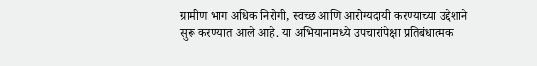ग्रामीण भाग अधिक निरोगी, स्वच्छ आणि आरोग्यदायी करण्याच्या उद्देशाने सुरू करण्यात आले आहे. या अभियानामध्ये उपचारांपेक्षा प्रतिबंधात्मक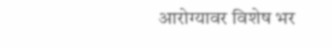आरोग्यावर विशेष भर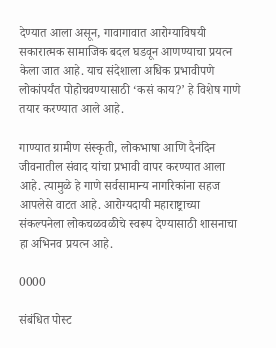देण्यात आला असून, गावागावात आरोग्याविषयी सकारात्मक सामाजिक बदल घडवून आणण्याचा प्रयत्न केला जात आहे. याच संदेशाला अधिक प्रभावीपणे लोकांपर्यंत पोहोचवण्यासाठी ‘कसं काय?’ हे विशेष गाणे तयार करण्यात आले आहे.

गाण्यात ग्रामीण संस्कृती, लोकभाषा आणि दैनंदिन जीवनातील संवाद यांचा प्रभावी वापर करण्यात आला आहे. त्यामुळे हे गाणे सर्वसामान्य नागरिकांना सहज आपलेसे वाटत आहे. आरोग्यदायी महाराष्ट्राच्या संकल्पनेला लोकचळवळीचे स्वरूप देण्यासाठी शासनाचा हा अभिनव प्रयत्न आहे.

0000

संबंधित पोस्ट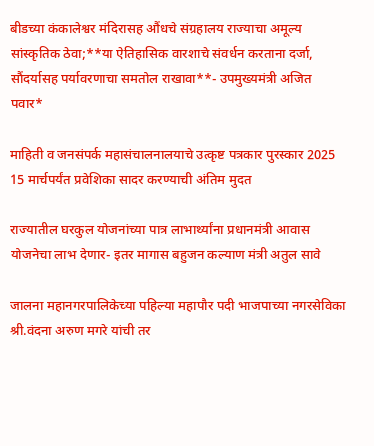बीडच्या कंकालेश्वर मंदिरासह औंधचे संग्रहालय राज्याचा अमूल्य सांस्कृतिक ठेवा;**या ऐतिहासिक वारशाचे संवर्धन करताना दर्जा, सौंदर्यासह पर्यावरणाचा समतोल राखावा**- उपमुख्यमंत्री अजित पवार*

माहिती व जनसंपर्क महासंचालनालयाचे उत्कृष्ट पत्रकार पुरस्कार 2025 15 मार्चपर्यंत प्रवेशिका सादर करण्याची अंतिम मुदत

राज्यातील घरकुल योजनांच्या पात्र लाभार्थ्यांना प्रधानमंत्री आवास योजनेचा लाभ देणार- इतर मागास बहुजन कल्याण मंत्री अतुल सावे

जालना महानगरपालिकेच्या पहिल्या महापौर पदी भाजपाच्या नगरसेविका श्री.वंदना अरुण मगरे यांची तर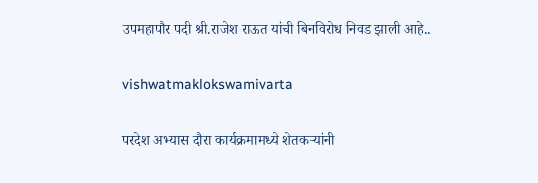उपमहापौर पदी श्री.राजेश राऊत यांची बिनविरोध निवड झाली आहे..

vishwatmaklokswamivarta

परदेश अभ्यास दौरा कार्यक्रमामध्ये शेतकऱ्यांनी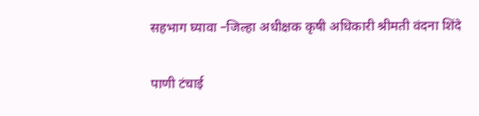सहभाग घ्यावा –जिल्हा अधीक्षक कृषी अधिकारी श्रीमती वंदना शिंदे

पाणी टंचाई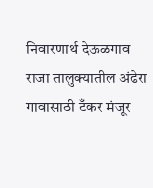निवारणार्थ देऊळगाव राजा तालुक्यातील अंढेरा गावासाठी टँकर मंजूर